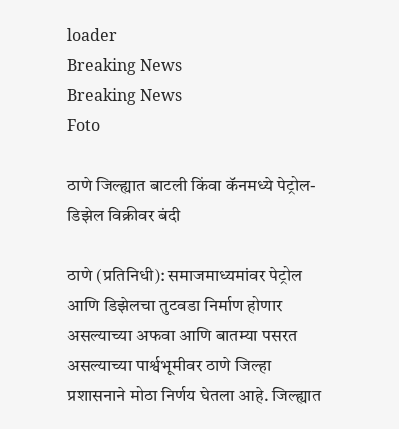loader
Breaking News
Breaking News
Foto

ठाणे जिल्ह्यात बाटली किंवा कॅनमध्ये पेट्रोल-डिझेल विक्रीवर बंदी

ठाणे (प्रतिनिधी): समाजमाध्यमांवर पेट्रोल आणि डिझेलचा तुटवडा निर्माण होणार असल्याच्या अफवा आणि बातम्या पसरत असल्याच्या पार्श्वभूमीवर ठाणे जिल्हा प्रशासनाने मोठा निर्णय घेतला आहे. जिल्ह्यात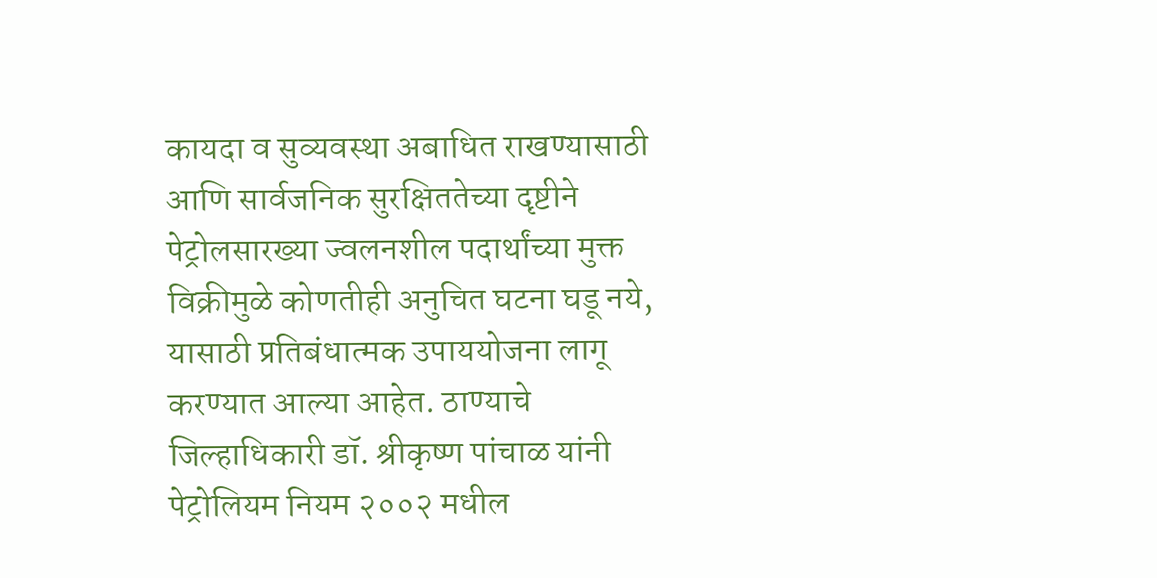कायदा व सुव्यवस्था अबाधित राखण्यासाठी आणि सार्वजनिक सुरक्षिततेच्या दृष्टीने पेट्रोलसारख्या ज्वलनशील पदार्थांच्या मुक्त विक्रीमुळे कोणतीही अनुचित घटना घडू नये, यासाठी प्रतिबंधात्मक उपाययोजना लागू करण्यात आल्या आहेत. ठाण्याचे जिल्हाधिकारी डॉ. श्रीकृष्ण पांचाळ यांनी पेट्रोलियम नियम २००२ मधील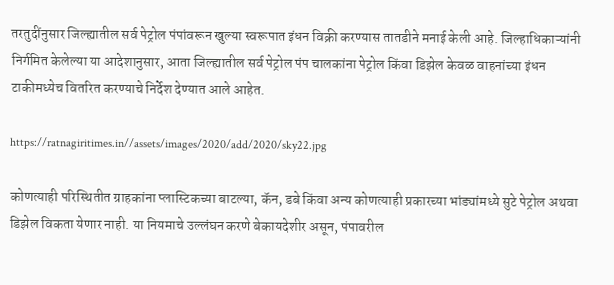तरतुदींनुसार जिल्ह्यातील सर्व पेट्रोल पंपांवरून खुल्या स्वरूपात इंधन विक्री करण्यास तातडीने मनाई केली आहे. जिल्हाधिकाऱ्यांनी निर्गमित केलेल्या या आदेशानुसार, आता जिल्ह्यातील सर्व पेट्रोल पंप चालकांना पेट्रोल किंवा डिझेल केवळ वाहनांच्या इंधन टाकीमध्येच वितरित करण्याचे निर्देश देण्यात आले आहेत.

https://ratnagiritimes.in//assets/images/2020/add/2020/sky22.jpg

कोणत्याही परिस्थितीत ग्राहकांना प्लास्टिकच्या बाटल्या, कॅन, डबे किंवा अन्य कोणत्याही प्रकारच्या भांड्यांमध्ये सुटे पेट्रोल अथवा डिझेल विकता येणार नाही. या नियमाचे उल्लंघन करणे बेकायदेशीर असून, पंपावरील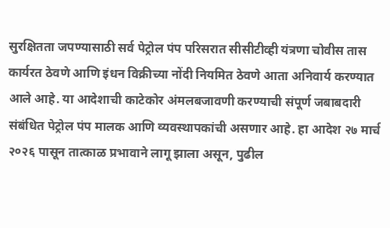सुरक्षितता जपण्यासाठी सर्व पेट्रोल पंप परिसरात सीसीटीव्ही यंत्रणा चोवीस तास कार्यरत ठेवणे आणि इंधन विक्रीच्या नोंदी नियमित ठेवणे आता अनिवार्य करण्यात आले आहे. या आदेशाची काटेकोर अंमलबजावणी करण्याची संपूर्ण जबाबदारी संबंधित पेट्रोल पंप मालक आणि व्यवस्थापकांची असणार आहे. हा आदेश २७ मार्च २०२६ पासून तात्काळ प्रभावाने लागू झाला असून, पुढील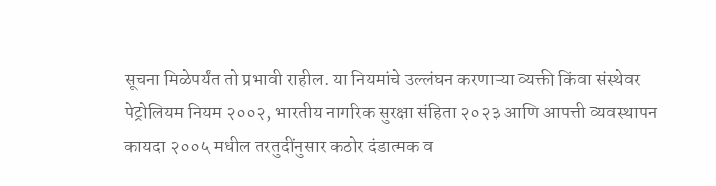सूचना मिळेपर्यंत तो प्रभावी राहील. या नियमांचे उल्लंघन करणाऱ्या व्यक्ती किंवा संस्थेवर पेट्रोलियम नियम २००२, भारतीय नागरिक सुरक्षा संहिता २०२३ आणि आपत्ती व्यवस्थापन कायदा २००५ मधील तरतुदींनुसार कठोर दंडात्मक व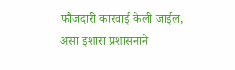फौजदारी कारवाई केली जाईल, असा इशारा प्रशासनाने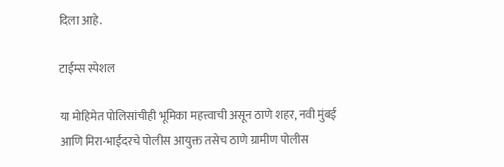दिला आहे.

टाईम्स स्पेशल

या मोहिमेत पोलिसांचीही भूमिका महत्त्वाची असून ठाणे शहर, नवी मुंबई आणि मिरा-भाईंदरचे पोलीस आयुक्त तसेच ठाणे ग्रामीण पोलीस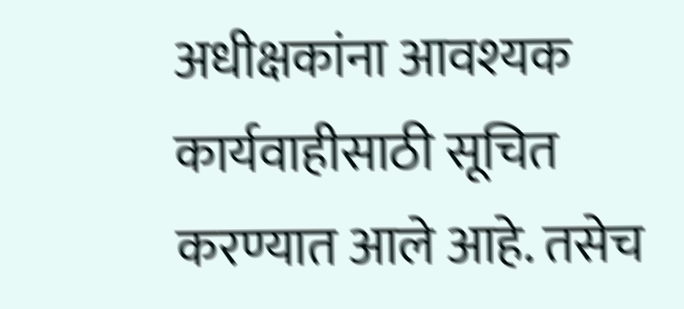अधीक्षकांना आवश्यक कार्यवाहीसाठी सूचित करण्यात आले आहे. तसेच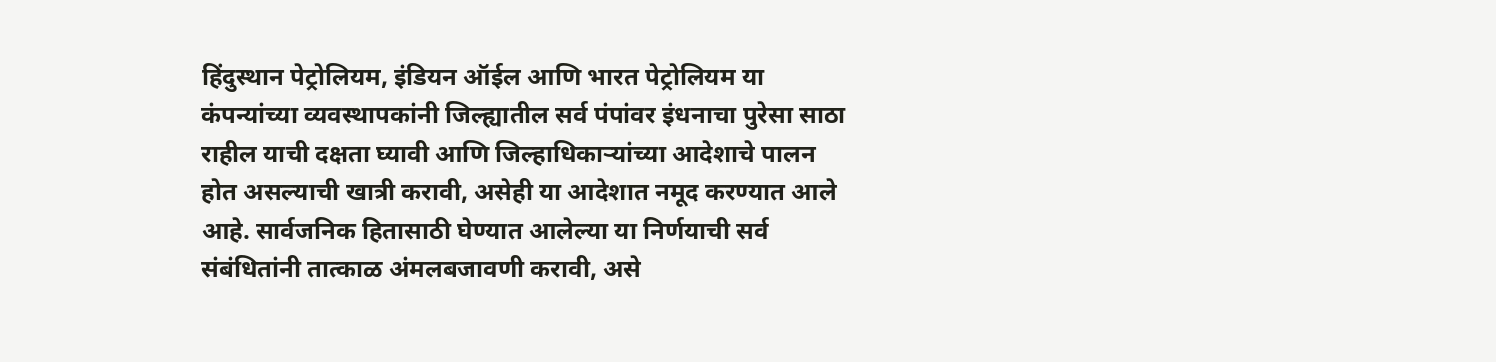हिंदुस्थान पेट्रोलियम, इंडियन ऑईल आणि भारत पेट्रोलियम या कंपन्यांच्या व्यवस्थापकांनी जिल्ह्यातील सर्व पंपांवर इंधनाचा पुरेसा साठा राहील याची दक्षता घ्यावी आणि जिल्हाधिकाऱ्यांच्या आदेशाचे पालन होत असल्याची खात्री करावी, असेही या आदेशात नमूद करण्यात आले आहे. सार्वजनिक हितासाठी घेण्यात आलेल्या या निर्णयाची सर्व संबंधितांनी तात्काळ अंमलबजावणी करावी, असे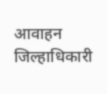आवाहन जिल्हाधिकारी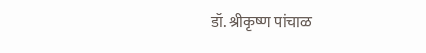डॉ. श्रीकृष्ण पांचाळ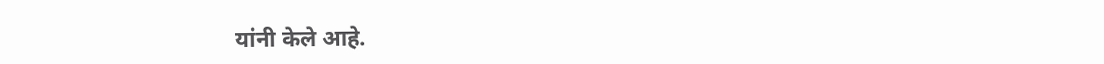यांनी केले आहे.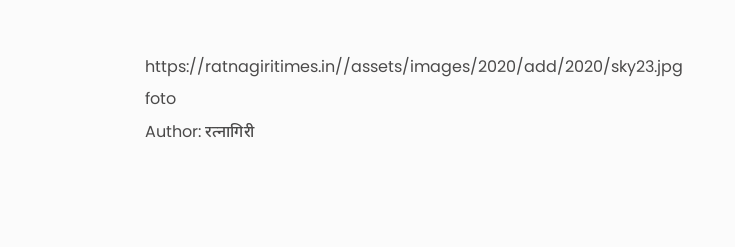https://ratnagiritimes.in//assets/images/2020/add/2020/sky23.jpg
foto
Author: रत्नागिरी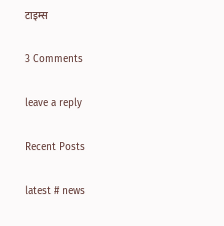टाइम्स

3 Comments

leave a reply

Recent Posts

latest # news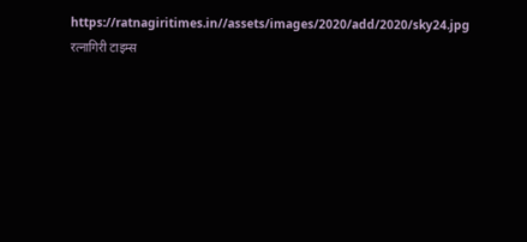https://ratnagiritimes.in//assets/images/2020/add/2020/sky24.jpg
रत्नागिरी टाइम्स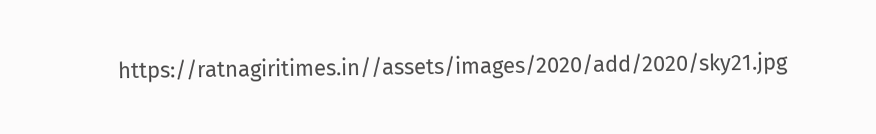https://ratnagiritimes.in//assets/images/2020/add/2020/sky21.jpg